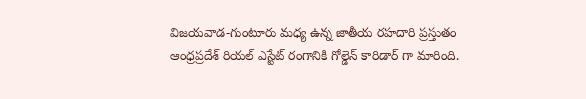విజయవాడ-గుంటూరు మధ్య ఉన్న జాతీయ రహదారి ప్రస్తుతం ఆంధ్రప్రదేశ్ రియల్ ఎస్టేట్ రంగానికి గోల్డెన్ కారిడార్ గా మారింది.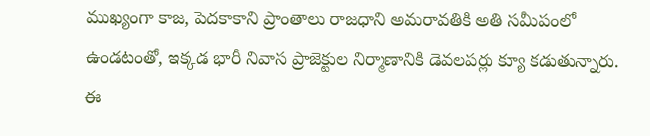ముఖ్యంగా కాజ, పెదకాకాని ప్రాంతాలు రాజధాని అమరావతికి అతి సమీపంలో ఉండటంతో, ఇక్కడ భారీ నివాస ప్రాజెక్టుల నిర్మాణానికి డెవలపర్లు క్యూ కడుతున్నారు. ఈ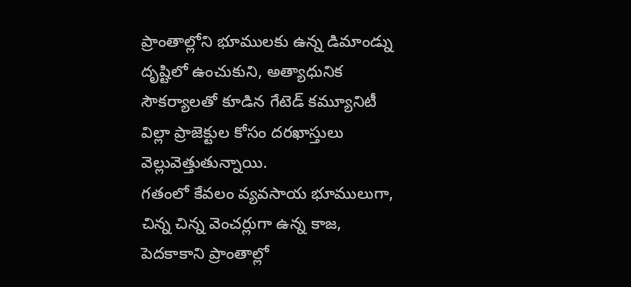ప్రాంతాల్లోని భూములకు ఉన్న డిమాండ్ను దృష్టిలో ఉంచుకుని, అత్యాధునిక సౌకర్యాలతో కూడిన గేటెడ్ కమ్యూనిటీ విల్లా ప్రాజెక్టుల కోసం దరఖాస్తులు వెల్లువెత్తుతున్నాయి.
గతంలో కేవలం వ్యవసాయ భూములుగా, చిన్న చిన్న వెంచర్లుగా ఉన్న కాజ, పెదకాకాని ప్రాంతాల్లో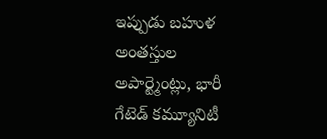ఇప్పుడు బహుళ అంతస్తుల అపార్ట్మెంట్లు, భారీ గేటెడ్ కమ్యూనిటీ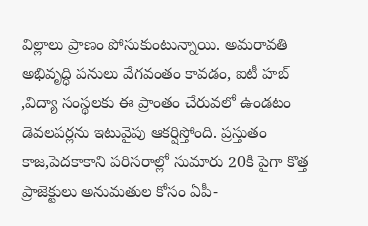విల్లాలు ప్రాణం పోసుకుంటున్నాయి. అమరావతి అభివృద్ధి పనులు వేగవంతం కావడం, ఐటీ హబ్ ,విద్యా సంస్థలకు ఈ ప్రాంతం చేరువలో ఉండటం డెవలపర్లను ఇటువైపు ఆకర్షిస్తోంది. ప్రస్తుతం కాజ,పెదకాకాని పరిసరాల్లో సుమారు 20కి పైగా కొత్త ప్రాజెక్టులు అనుమతుల కోసం ఏపీ-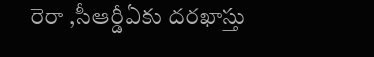రెరా ,సీఆర్డీఏకు దరఖాస్తు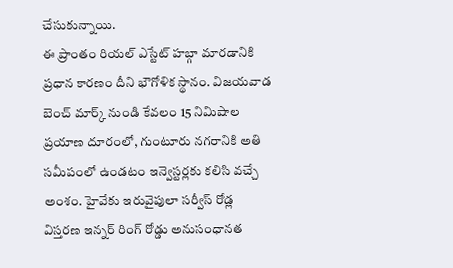చేసుకున్నాయి.
ఈ ప్రాంతం రియల్ ఎస్టేట్ హబ్గా మారడానికి ప్రధాన కారణం దీని భౌగోళిక స్థానం. విజయవాడ బెంచ్ మార్క్ నుండి కేవలం 15 నిమిషాల ప్రయాణ దూరంలో, గుంటూరు నగరానికి అతి సమీపంలో ఉండటం ఇన్వెస్టర్లకు కలిసి వచ్చే అంశం. హైవేకు ఇరువైపులా సర్వీస్ రోడ్ల విస్తరణ ఇన్నర్ రింగ్ రోడ్డు అనుసంధానత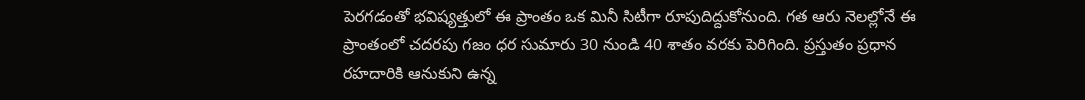పెరగడంతో భవిష్యత్తులో ఈ ప్రాంతం ఒక మినీ సిటీగా రూపుదిద్దుకోనుంది. గత ఆరు నెలల్లోనే ఈ ప్రాంతంలో చదరపు గజం ధర సుమారు 30 నుండి 40 శాతం వరకు పెరిగింది. ప్రస్తుతం ప్రధాన రహదారికి ఆనుకుని ఉన్న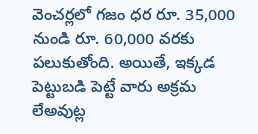వెంచర్లలో గజం ధర రూ. 35,000 నుండి రూ. 60,000 వరకు పలుకుతోంది. అయితే, ఇక్కడ పెట్టుబడి పెట్టే వారు అక్రమ లేఅవుట్ల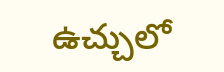ఉచ్చులో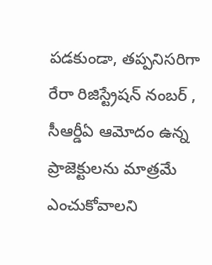పడకుండా, తప్పనిసరిగా రేరా రిజిస్ట్రేషన్ నంబర్ , సీఆర్డీఏ ఆమోదం ఉన్న ప్రాజెక్టులను మాత్రమే ఎంచుకోవాలని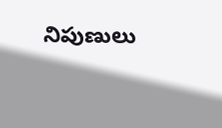నిపుణులు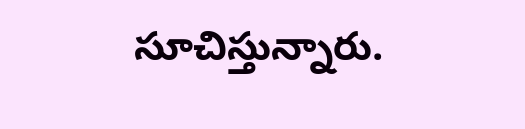సూచిస్తున్నారు.